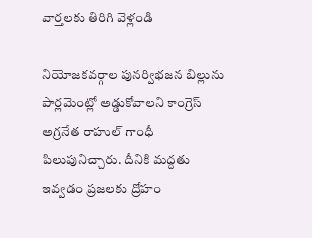వార్తలకు తిరిగి వెళ్లండి

నియోజకవర్గాల పునర్విభజన బిల్లును పార్లమెంట్లో అడ్డుకోవాలని కాంగ్రెస్ అగ్రనేత రాహుల్ గాంధీ పిలుపునిచ్చారు. దీనికి మద్దతు ఇవ్వడం ప్రజలకు ద్రోహం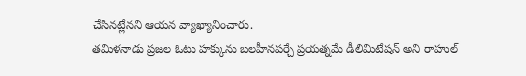చేసినట్లేనని ఆయన వ్యాఖ్యానించారు.
తమిళనాడు ప్రజల ఓటు హక్కును బలహీనపర్చే ప్రయత్నమే డీలిమిటేషన్ అని రాహుల్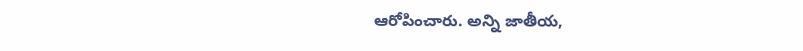ఆరోపించారు. అన్ని జాతీయ,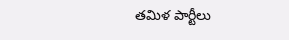తమిళ పార్టీలు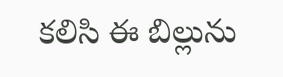కలిసి ఈ బిల్లును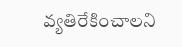వ్యతిరేకించాలని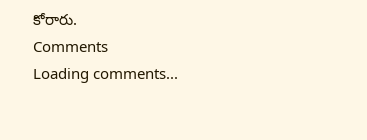కోరారు.
Comments
Loading comments...